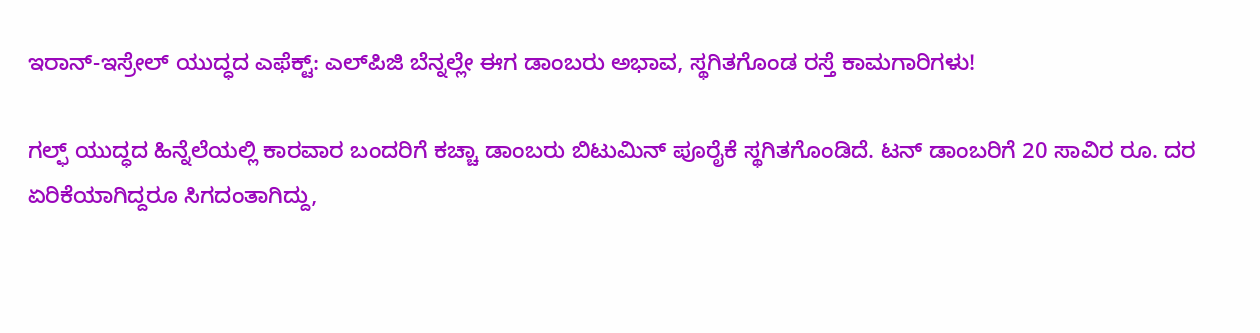ಇರಾನ್-ಇಸ್ರೇಲ್ ಯುದ್ಧದ ಎಫೆಕ್ಟ್: ಎಲ್‌ಪಿಜಿ ಬೆನ್ನಲ್ಲೇ ಈಗ ಡಾಂಬರು ಅಭಾವ, ಸ್ಥಗಿತಗೊಂಡ ರಸ್ತೆ ಕಾಮಗಾರಿಗಳು!

ಗಲ್ಫ್ ಯುದ್ಧದ ಹಿನ್ನೆಲೆಯಲ್ಲಿ ಕಾರವಾರ ಬಂದರಿಗೆ ಕಚ್ಚಾ ಡಾಂಬರು ಬಿಟುಮಿನ್ ಪೂರೈಕೆ ಸ್ಥಗಿತಗೊಂಡಿದೆ. ಟನ್ ಡಾಂಬರಿಗೆ 20 ಸಾವಿರ ರೂ. ದರ ಏರಿಕೆಯಾಗಿದ್ದರೂ ಸಿಗದಂತಾಗಿದ್ದು,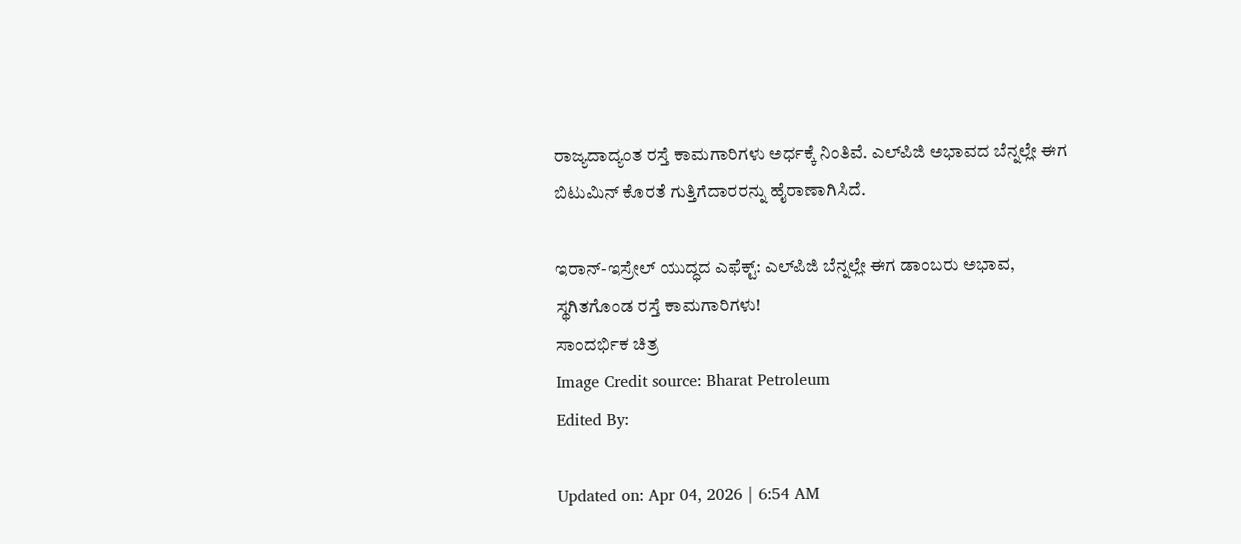ರಾಜ್ಯದಾದ್ಯಂತ ರಸ್ತೆ ಕಾಮಗಾರಿಗಳು ಅರ್ಧಕ್ಕೆ ನಿಂತಿವೆ. ಎಲ್‌ಪಿಜಿ ಅಭಾವದ ಬೆನ್ನಲ್ಲೇ ಈಗ ಬಿಟುಮಿನ್ ಕೊರತೆ ಗುತ್ತಿಗೆದಾರರನ್ನು ಹೈರಾಣಾಗಿಸಿದೆ.

ಇರಾನ್-ಇಸ್ರೇಲ್ ಯುದ್ಧದ ಎಫೆಕ್ಟ್: ಎಲ್‌ಪಿಜಿ ಬೆನ್ನಲ್ಲೇ ಈಗ ಡಾಂಬರು ಅಭಾವ, ಸ್ಥಗಿತಗೊಂಡ ರಸ್ತೆ ಕಾಮಗಾರಿಗಳು!
ಸಾಂದರ್ಭಿಕ ಚಿತ್ರ
Image Credit source: Bharat Petroleum
Edited By:

Updated on: Apr 04, 2026 | 6:54 AM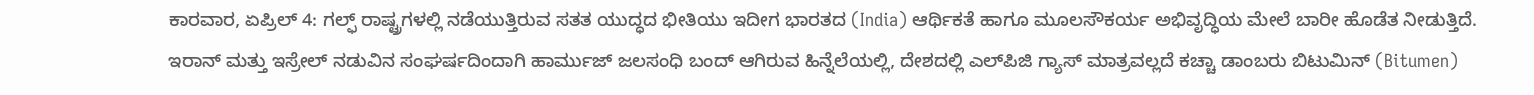ಕಾರವಾರ, ಏಪ್ರಿಲ್ 4: ಗಲ್ಫ್ ರಾಷ್ಟ್ರಗಳಲ್ಲಿ ನಡೆಯುತ್ತಿರುವ ಸತತ ಯುದ್ಧದ ಭೀತಿಯು ಇದೀಗ ಭಾರತದ (India) ಆರ್ಥಿಕತೆ ಹಾಗೂ ಮೂಲಸೌಕರ್ಯ ಅಭಿವೃದ್ಧಿಯ ಮೇಲೆ ಬಾರೀ ಹೊಡೆತ ನೀಡುತ್ತಿದೆ. ಇರಾನ್ ಮತ್ತು ಇಸ್ರೇಲ್ ನಡುವಿನ ಸಂಘರ್ಷದಿಂದಾಗಿ ಹಾರ್ಮುಜ್ ಜಲಸಂಧಿ ಬಂದ್ ಆಗಿರುವ ಹಿನ್ನೆಲೆಯಲ್ಲಿ, ದೇಶದಲ್ಲಿ ಎಲ್‌ಪಿಜಿ ಗ್ಯಾಸ್ ಮಾತ್ರವಲ್ಲದೆ ಕಚ್ಚಾ ಡಾಂಬರು ಬಿಟುಮಿನ್ (Bitumen)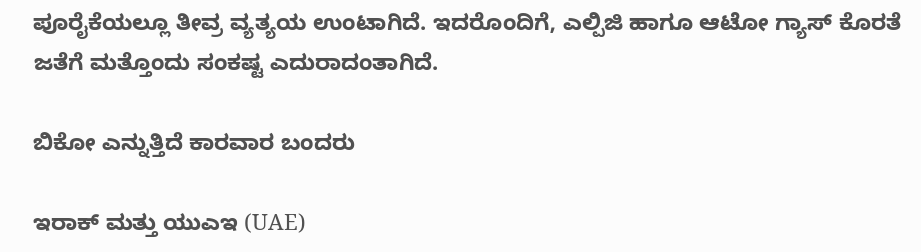ಪೂರೈಕೆಯಲ್ಲೂ ತೀವ್ರ ವ್ಯತ್ಯಯ ಉಂಟಾಗಿದೆ. ಇದರೊಂದಿಗೆ, ಎಲ್ಪಿಜಿ ಹಾಗೂ ಆಟೋ ಗ್ಯಾಸ್ ಕೊರತೆ ಜತೆಗೆ ಮತ್ತೊಂದು ಸಂಕಷ್ಟ ಎದುರಾದಂತಾಗಿದೆ.

ಬಿಕೋ ಎನ್ನುತ್ತಿದೆ ಕಾರವಾರ ಬಂದರು

ಇರಾಕ್ ಮತ್ತು ಯುಎಇ (UAE)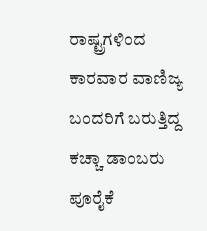ರಾಷ್ಟ್ರಗಳಿಂದ ಕಾರವಾರ ವಾಣಿಜ್ಯ ಬಂದರಿಗೆ ಬರುತ್ತಿದ್ದ ಕಚ್ಚಾ ಡಾಂಬರು ಪೂರೈಕೆ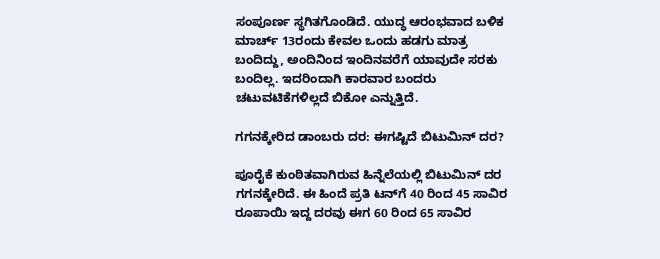ಸಂಪೂರ್ಣ ಸ್ಥಗಿತಗೊಂಡಿದೆ. ಯುದ್ಧ ಆರಂಭವಾದ ಬಳಿಕ ಮಾರ್ಚ್ 13ರಂದು ಕೇವಲ ಒಂದು ಹಡಗು ಮಾತ್ರ ಬಂದಿದ್ದು, ಅಂದಿನಿಂದ ಇಂದಿನವರೆಗೆ ಯಾವುದೇ ಸರಕು ಬಂದಿಲ್ಲ. ಇದರಿಂದಾಗಿ ಕಾರವಾರ ಬಂದರು ಚಟುವಟಿಕೆಗಳಿಲ್ಲದೆ ಬಿಕೋ ಎನ್ನುತ್ತಿದೆ.

ಗಗನಕ್ಕೇರಿದ ಡಾಂಬರು ದರ: ಈಗಷ್ಟಿದೆ ಬಿಟುಮಿನ್ ದರ?

ಪೂರೈಕೆ ಕುಂಠಿತವಾಗಿರುವ ಹಿನ್ನೆಲೆಯಲ್ಲಿ ಬಿಟುಮಿನ್ ದರ ಗಗನಕ್ಕೇರಿದೆ. ಈ ಹಿಂದೆ ಪ್ರತಿ ಟನ್‌ಗೆ 40 ರಿಂದ 45 ಸಾವಿರ ರೂಪಾಯಿ ಇದ್ದ ದರವು ಈಗ 60 ರಿಂದ 65 ಸಾವಿರ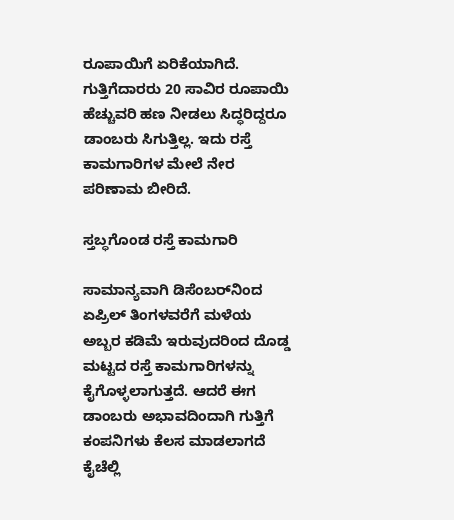ರೂಪಾಯಿಗೆ ಏರಿಕೆಯಾಗಿದೆ. ಗುತ್ತಿಗೆದಾರರು 20 ಸಾವಿರ ರೂಪಾಯಿ ಹೆಚ್ಚುವರಿ ಹಣ ನೀಡಲು ಸಿದ್ಧರಿದ್ದರೂ ಡಾಂಬರು ಸಿಗುತ್ತಿಲ್ಲ. ಇದು ರಸ್ತೆ ಕಾಮಗಾರಿಗಳ ಮೇಲೆ ನೇರ ಪರಿಣಾಮ ಬೀರಿದೆ.

ಸ್ತಬ್ಧಗೊಂಡ ರಸ್ತೆ ಕಾಮಗಾರಿ

ಸಾಮಾನ್ಯವಾಗಿ ಡಿಸೆಂಬರ್‌ನಿಂದ ಏಪ್ರಿಲ್ ತಿಂಗಳವರೆಗೆ ಮಳೆಯ ಅಬ್ಬರ ಕಡಿಮೆ ಇರುವುದರಿಂದ ದೊಡ್ಡ ಮಟ್ಟದ ರಸ್ತೆ ಕಾಮಗಾರಿಗಳನ್ನು ಕೈಗೊಳ್ಳಲಾಗುತ್ತದೆ. ಆದರೆ ಈಗ ಡಾಂಬರು ಅಭಾವದಿಂದಾಗಿ ಗುತ್ತಿಗೆ ಕಂಪನಿಗಳು ಕೆಲಸ ಮಾಡಲಾಗದೆ ಕೈಚೆಲ್ಲಿ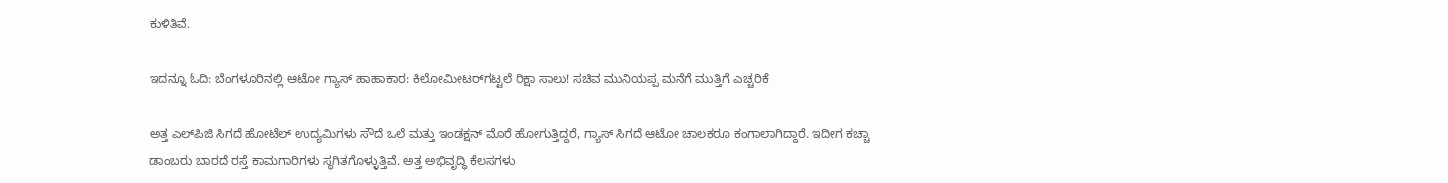ಕುಳಿತಿವೆ.

ಇದನ್ನೂ ಓದಿ: ಬೆಂಗಳೂರಿನಲ್ಲಿ ಆಟೋ ಗ್ಯಾಸ್ ಹಾಹಾಕಾರ: ಕಿಲೋಮೀಟರ್‌ಗಟ್ಟಲೆ ರಿಕ್ಷಾ ಸಾಲು! ಸಚಿವ ಮುನಿಯಪ್ಪ ಮನೆಗೆ ಮುತ್ತಿಗೆ ಎಚ್ಚರಿಕೆ

ಅತ್ತ ಎಲ್‌ಪಿಜಿ ಸಿಗದೆ ಹೋಟೆಲ್ ಉದ್ಯಮಿಗಳು ಸೌದೆ ಒಲೆ ಮತ್ತು ಇಂಡಕ್ಷನ್ ಮೊರೆ ಹೋಗುತ್ತಿದ್ದರೆ, ಗ್ಯಾಸ್ ಸಿಗದೆ ಆಟೋ ಚಾಲಕರೂ ಕಂಗಾಲಾಗಿದ್ದಾರೆ. ಇದೀಗ ಕಚ್ಚಾ ಡಾಂಬರು ಬಾರದೆ ರಸ್ತೆ ಕಾಮಗಾರಿಗಳು ಸ್ಥಗಿತಗೊಳ್ಳುತ್ತಿವೆ. ಅತ್ತ ಅಭಿವೃದ್ಧಿ ಕೆಲಸಗಳು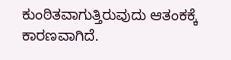ಕುಂಠಿತವಾಗುತ್ತಿರುವುದು ಆತಂಕಕ್ಕೆ ಕಾರಣವಾಗಿದೆ.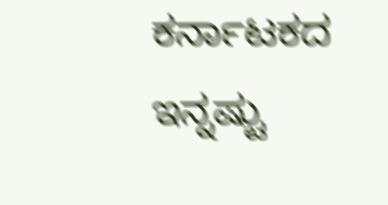ಕರ್ನಾಟಕದ ಇನ್ನಷ್ಟು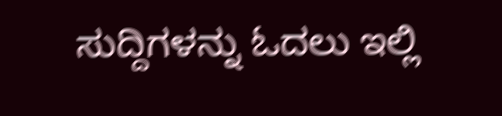ಸುದ್ದಿಗಳನ್ನು ಓದಲು ಇಲ್ಲಿ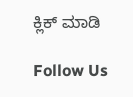ಕ್ಲಿಕ್ ಮಾಡಿ

Follow Us